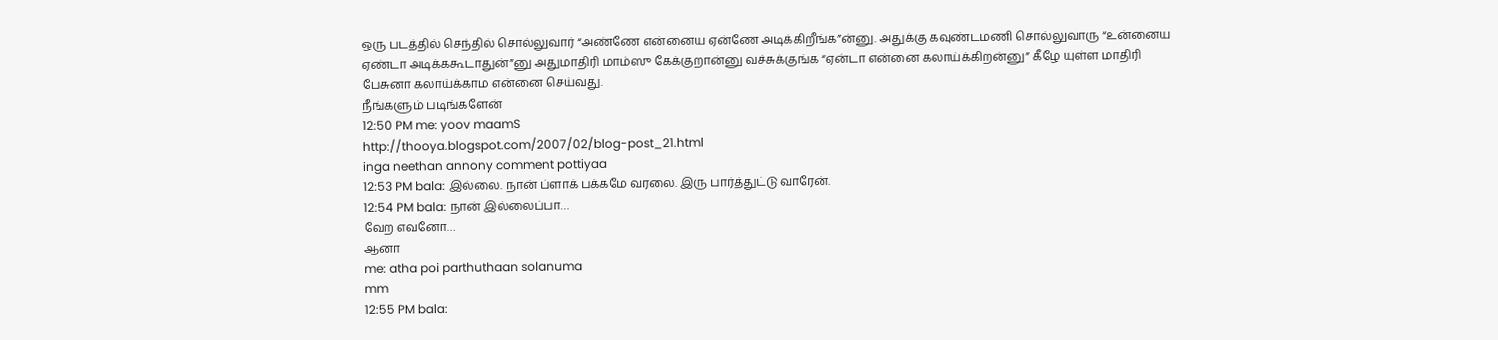ஒரு படத்தில் செந்தில் சொல்லுவார் “அண்ணே என்னைய ஏன்ணே அடிக்கிறீங்க”ன்னு. அதுக்கு கவுண்டமணி சொல்லுவாரு “உன்னைய ஏண்டா அடிக்ககூடாதுன்”னு அதுமாதிரி மாம்ஸு கேக்குறான்னு வச்சுக்குங்க “ஏன்டா என்னை கலாய்க்கிறன்னு” கீழே யுள்ள மாதிரி பேசுனா கலாய்க்காம என்னை செய்வது.
நீங்களும் படிங்களேன்
12:50 PM me: yoov maamS
http://thooya.blogspot.com/2007/02/blog-post_21.html
inga neethan annony comment pottiyaa
12:53 PM bala: இல்லை. நான் ப்ளாக் பக்கமே வரலை. இரு பார்த்துட்டு வாரேன்.
12:54 PM bala: நான் இல்லைப்பா…
வேற எவனோ…
ஆனா
me: atha poi parthuthaan solanuma
mm
12:55 PM bala: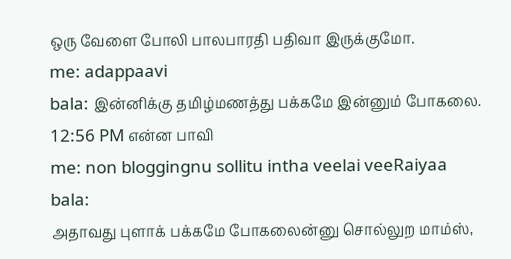ஒரு வேளை போலி பாலபாரதி பதிவா இருக்குமோ.
me: adappaavi
bala: இன்னிக்கு தமிழ்மணத்து பக்கமே இன்னும் போகலை.
12:56 PM என்ன பாவி
me: non bloggingnu sollitu intha veelai veeRaiyaa
bala:
அதாவது புளாக் பக்கமே போகலைன்னு சொல்லுற மாம்ஸ்,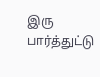இரு பார்த்துட்டு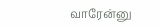வாரேன்னு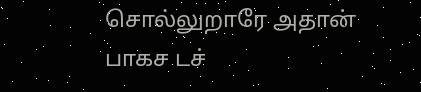சொல்லுறாரே அதான் பாகச டச்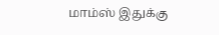மாம்ஸ் இதுக்கு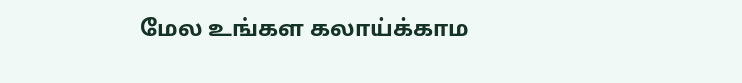மேல உங்கள கலாய்க்காம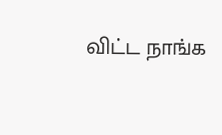விட்ட நாங்க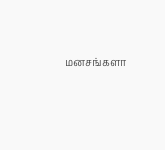மனசங்களா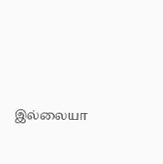இல்லையா